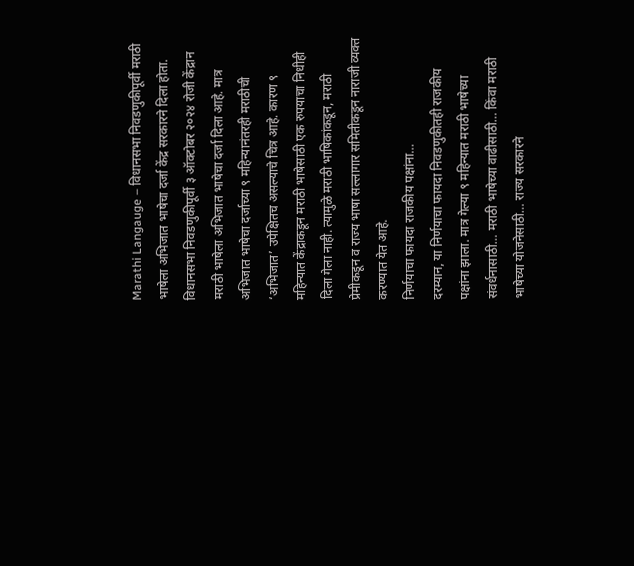Marathi Langauge – विधानसभा निवडणुकीपूर्वी मराठी भाषेला अभिजात भाषेचा दर्जा केंद्र सरकारने दिला होता. विधानसभा निवडणुकीपूर्वी ३ ऑक्टोबर २०२४ रोजी केंद्रान मराठी भाषेला अभिजात भाषेचा दर्जा दिला आहे. मात्र अभिजात भाषेचा दर्जाच्या ९ महिन्यानंतरही मराठीची ‘अभिजात’ उपेक्षितच असल्याचे चित्र आहे. कारण ९ महिन्यात केंद्राकडून मराठी भाषेसाठी एक रुपयाचा निधीही दिला गेला नाही. त्यामुळे मराठी भाषिकांकडून, मराठी प्रेमीकडून व राज्य भाषा सल्लागार समितीकडून नाराजी व्यक्त करण्यात येत आहे.
निर्णयाचा फायदा राजकीय पक्षांना…
दरम्यान, या निर्णयाचा फायदा निवडणुकीतही राजकीय पक्षांना झाला. मात्र गेल्या ९ महिन्यात मराठी भाषेच्या संवर्धनासाठी… मराठी भाषेच्या वाढीसाठी… किंवा मराठी भाषेच्या योजनेसाठी… राज्य सरकारने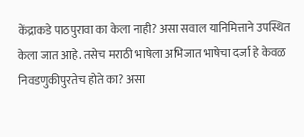केंद्राकडे पाठपुरावा का केला नाही? असा सवाल यानिमित्ताने उपस्थित केला जात आहे. तसेच मराठी भाषेला अभिजात भाषेचा दर्जा हे केवळ निवडणुकीपुरतेच होते का? असा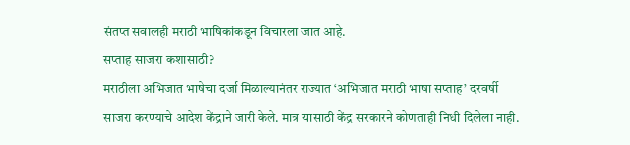संतप्त सवालही मराठी भाषिकांकडून विचारला जात आहे.
सप्ताह साजरा कशासाठी?
मराठीला अभिजात भाषेचा दर्जा मिळाल्यानंतर राज्यात ‘अभिजात मराठी भाषा सप्ताह’ दरवर्षी साजरा करण्याचे आदेश केंद्राने जारी केले. मात्र यासाठी केंद्र सरकारने कोणताही निधी दिलेला नाही.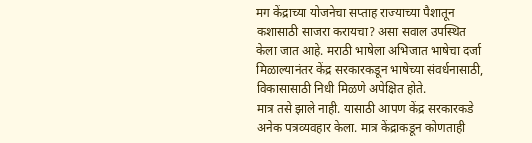मग केंद्राच्या योजनेचा सप्ताह राज्याच्या पैशातून कशासाठी साजरा करायचा? असा सवाल उपस्थित केला जात आहे. मराठी भाषेला अभिजात भाषेचा दर्जा मिळाल्यानंतर केंद्र सरकारकडून भाषेच्या संवर्धनासाठी, विकासासाठी निधी मिळणे अपेक्षित होते.
मात्र तसे झाले नाही. यासाठी आपण केंद्र सरकारकडे अनेक पत्रव्यवहार केला. मात्र केंद्राकडून कोणताही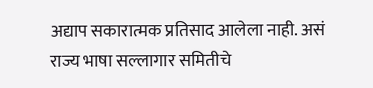अद्याप सकारात्मक प्रतिसाद आलेला नाही. असं राज्य भाषा सल्लागार समितीचे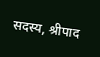सदस्य, श्रीपाद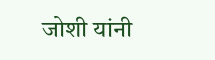जोशी यांनी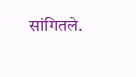सांगितले.